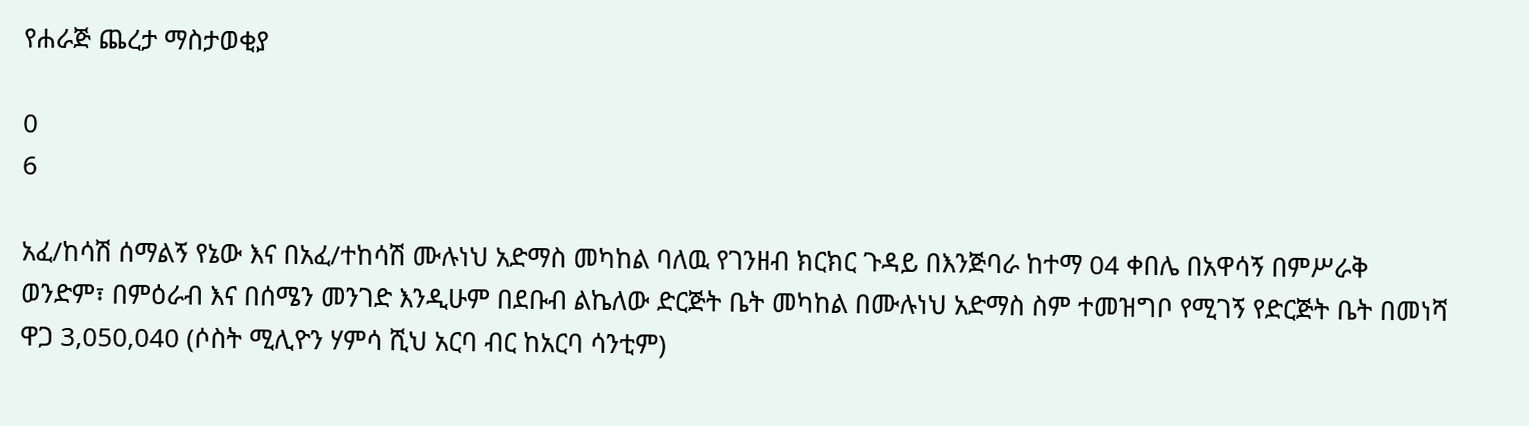የሐራጅ ጨረታ ማስታወቂያ

0
6

አፈ/ከሳሽ ሰማልኝ የኔው እና በአፈ/ተከሳሽ ሙሉነህ አድማስ መካከል ባለዉ የገንዘብ ክርክር ጉዳይ በእንጅባራ ከተማ 04 ቀበሌ በአዋሳኝ በምሥራቅ ወንድም፣ በምዕራብ እና በሰሜን መንገድ እንዲሁም በደቡብ ልኬለው ድርጅት ቤት መካከል በሙሉነህ አድማስ ስም ተመዝግቦ የሚገኝ የድርጅት ቤት በመነሻ ዋጋ 3,050,040 (ሶስት ሚሊዮን ሃምሳ ሺህ አርባ ብር ከአርባ ሳንቲም)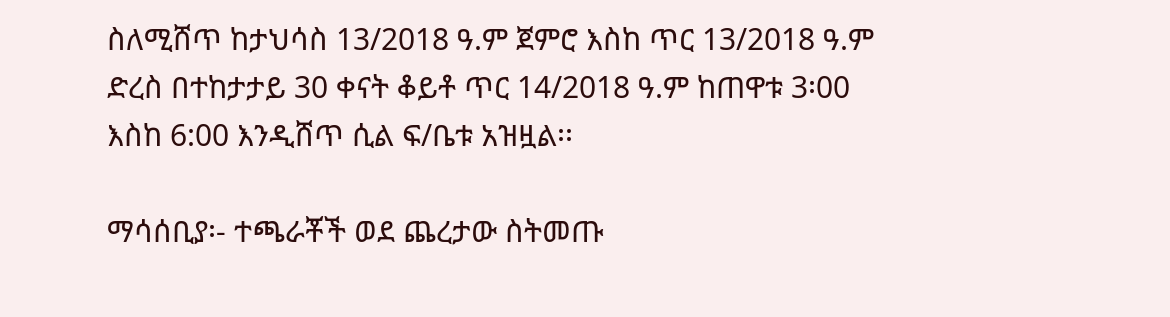ስለሚሸጥ ከታህሳስ 13/2018 ዓ.ም ጀምሮ እስከ ጥር 13/2018 ዓ.ም ድረስ በተከታታይ 30 ቀናት ቆይቶ ጥር 14/2018 ዓ.ም ከጠዋቱ 3፡00 እስከ 6:00 እንዲሸጥ ሲል ፍ/ቤቱ አዝዟል፡፡

ማሳሰቢያ፡- ተጫራቾች ወደ ጨረታው ስትመጡ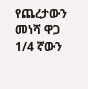የጨረታውን መነሻ ዋጋ 1/4 ኛውን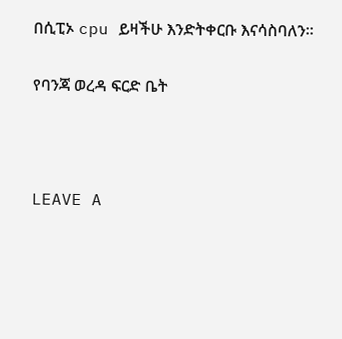በሲፒኦ cpu ይዛችሁ እንድትቀርቡ እናሳስባለን፡፡

የባንጃ ወረዳ ፍርድ ቤት



LEAVE A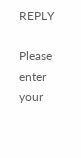REPLY

Please enter your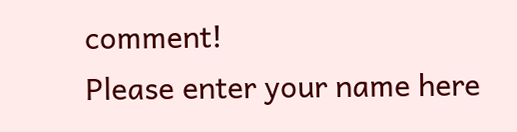comment!
Please enter your name here